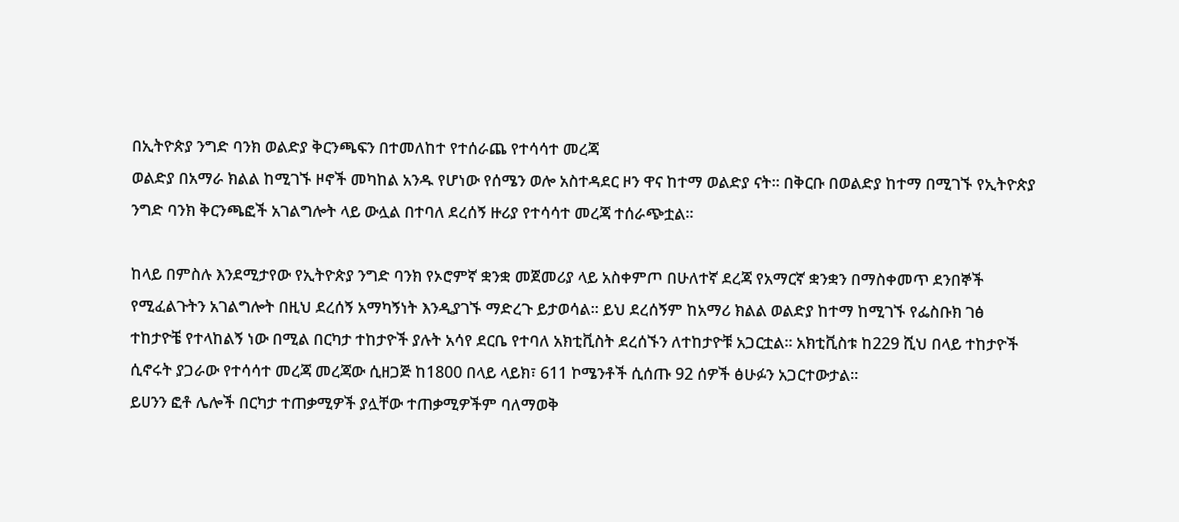በኢትዮጵያ ንግድ ባንክ ወልድያ ቅርንጫፍን በተመለከተ የተሰራጨ የተሳሳተ መረጃ
ወልድያ በአማራ ክልል ከሚገኙ ዞኖች መካከል አንዱ የሆነው የሰሜን ወሎ አስተዳደር ዞን ዋና ከተማ ወልድያ ናት። በቅርቡ በወልድያ ከተማ በሚገኙ የኢትዮጵያ ንግድ ባንክ ቅርንጫፎች አገልግሎት ላይ ውሏል በተባለ ደረሰኝ ዙሪያ የተሳሳተ መረጃ ተሰራጭቷል።

ከላይ በምስሉ እንደሚታየው የኢትዮጵያ ንግድ ባንክ የኦሮምኛ ቋንቋ መጀመሪያ ላይ አስቀምጦ በሁለተኛ ደረጃ የአማርኛ ቋንቋን በማስቀመጥ ደንበኞች የሚፈልጉትን አገልግሎት በዚህ ደረሰኝ አማካኝነት እንዲያገኙ ማድረጉ ይታወሳል። ይህ ደረሰኝም ከአማሪ ክልል ወልድያ ከተማ ከሚገኙ የፌስቡክ ገፅ ተከታዮቼ የተላከልኝ ነው በሚል በርካታ ተከታዮች ያሉት አሳየ ደርቤ የተባለ አክቲቪስት ደረሰኙን ለተከታዮቹ አጋርቷል። አክቲቪስቱ ከ229 ሺህ በላይ ተከታዮች ሲኖሩት ያጋራው የተሳሳተ መረጃ መረጃው ሲዘጋጅ ከ1800 በላይ ላይክ፣ 611 ኮሜንቶች ሲሰጡ 92 ሰዎች ፅሁፉን አጋርተውታል።
ይሀንን ፎቶ ሌሎች በርካታ ተጠቃሚዎች ያሏቸው ተጠቃሚዎችም ባለማወቅ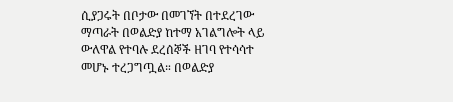ሲያጋሩት በቦታው በመገኘት በተደረገው ማጣራት በወልድያ ከተማ አገልግሎት ላይ ውለዋል የተባሉ ደረሰኞች ዘገባ የተሳሳተ መሆኑ ተረጋግጧል። በወልድያ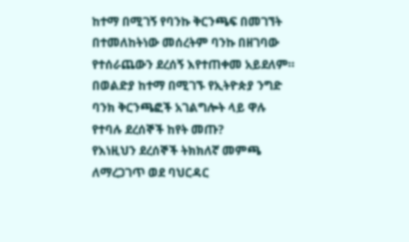ከተማ በሚገኝ የባንኩ ቅርንጫፍ በመገኘት በተመለከትነው መሰረትም ባንኩ በዘገባው የተሰራጨውን ደረሰኝ እየተጠቀመ አይደለም።
በወልድያ ከተማ በሚገኙ የኢትዮጵያ ንግድ ባንክ ቅርንጫፎች አገልግሎት ላይ ዋሉ የተባሉ ደረሰኞች ከየት መጡ?
የእነዚህን ደረሰኞች ትክክለኛ መምጫ ለማረጋገጥ ወደ ባህርዳር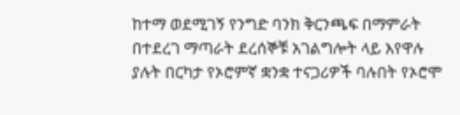ከተማ ወደሚገኝ የንግድ ባንክ ቅርንጫፍ በማምራት በተደረገ ማጣራት ደረሰኞቹ አገልግሎት ላይ እየዋሉ ያሉት በርካታ የኦሮምኛ ቋንቋ ተናጋሪዎች ባሉበት የኦሮሞ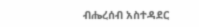ብሔረሰብ አስተዳደር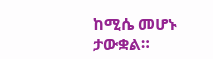ከሚሴ መሆኑ ታውቋል።